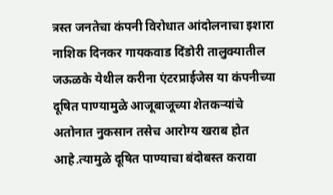त्रस्त जनतेचा कंपनी विरोधात आंदोलनाचा इशारा
नाशिक दिनकर गायकवाड दिंडोरी तालुक्यातील
जऊळके येथील करीना एंटरप्राईजेस या कंपनीच्या दूषित पाण्यामुळे आजूबाजूच्या शेतकऱ्यांचे अतोनात नुकसान तसेच आरोग्य खराब होत आहे.त्यामुळे दूषित पाण्याचा बंदोबस्त करावा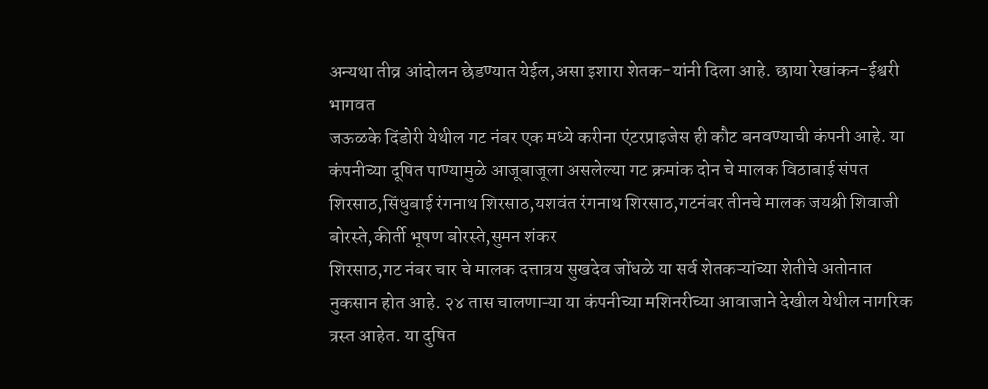अन्यथा तीव्र आंदोलन छेडण्यात येईल,असा इशारा शेतक-यांनी दिला आहे. छाया रेखांकन-ईश्वरी भागवत
जऊळके दिंडोरी येथील गट नंबर एक मध्ये करीना एंटरप्राइजेस ही कौट बनवण्याची कंपनी आहे. या कंपनीच्या दूषित पाण्यामुळे आजूबाजूला असलेल्या गट क्रमांक दोन चे मालक विठाबाई संपत शिरसाठ,सिंधुबाई रंगनाथ शिरसाठ,यशवंत रंगनाथ शिरसाठ,गटनंबर तीनचे मालक जयश्री शिवाजी बोरस्ते,कीर्ती भूषण बोरस्ते,सुमन शंकर
शिरसाठ,गट नंबर चार चे मालक दत्तात्रय सुखदेव जोंधळे या सर्व शेतकऱ्यांच्या शेतीचे अतोनात नुकसान होत आहे. २४ तास चालणाऱ्या या कंपनीच्या मशिनरीच्या आवाजाने देखील येथील नागरिक त्रस्त आहेत. या दुषित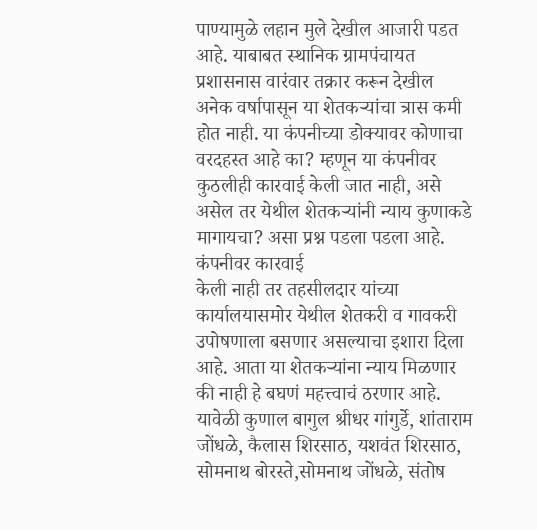पाण्यामुळे लहान मुले देखील आजारी पडत आहे. याबाबत स्थानिक ग्रामपंचायत
प्रशासनास वारंवार तक्रार करून देखील अनेक वर्षापासून या शेतकऱ्यांचा त्रास कमी होत नाही. या कंपनीच्या डोक्यावर कोणाचा वरदहस्त आहे का? म्हणून या कंपनीवर कुठलीही कारवाई केली जात नाही, असे असेल तर येथील शेतकऱ्यांनी न्याय कुणाकडे मागायचा? असा प्रश्न पडला पडला आहे. कंपनीवर कारवाई
केली नाही तर तहसीलदार यांच्या कार्यालयासमोर येथील शेतकरी व गावकरी उपोषणाला बसणार असल्याचा इशारा दिला आहे. आता या शेतकऱ्यांना न्याय मिळणार की नाही हे बघणं महत्त्वाचं ठरणार आहे. यावेळी कुणाल बागुल श्रीधर गांगुर्डे, शांताराम जोंधळे, कैलास शिरसाठ, यशवंत शिरसाठ, सोमनाथ बोरस्ते,सोमनाथ जोंधळे, संतोष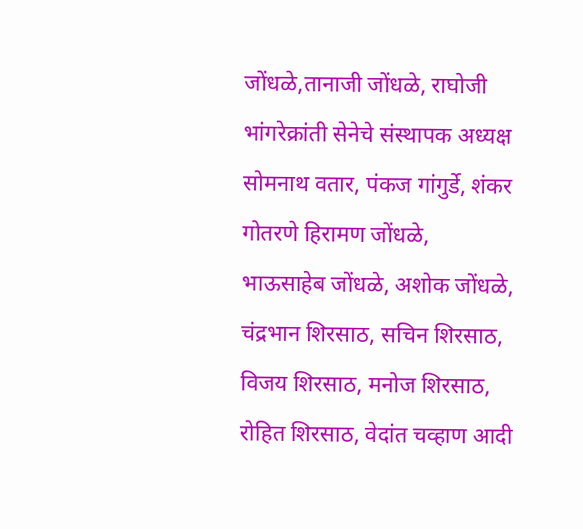जोंधळे,तानाजी जोंधळे, राघोजी भांगरेक्रांती सेनेचे संस्थापक अध्यक्ष सोमनाथ वतार, पंकज गांगुर्डे, शंकर गोतरणे हिरामण जोंधळे, भाऊसाहेब जोंधळे, अशोक जोंधळे, चंद्रभान शिरसाठ, सचिन शिरसाठ, विजय शिरसाठ, मनोज शिरसाठ, रोहित शिरसाठ, वेदांत चव्हाण आदी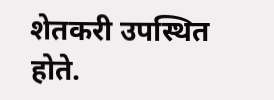शेतकरी उपस्थित होते.